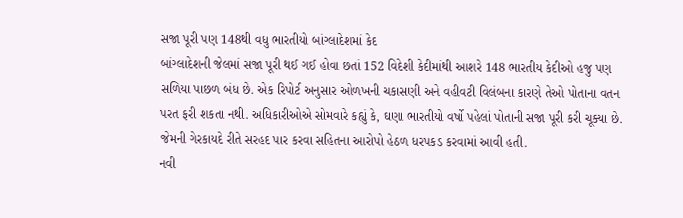સજા પૂરી પણ 148થી વધુ ભારતીયો બાંગ્લાદેશમાં કેદ
બાંગ્લાદેશની જેલમાં સજા પૂરી થઈ ગઈ હોવા છતાં 152 વિદેશી કેદીમાંથી આશરે 148 ભારતીય કેદીઓ હજુ પણ સળિયા પાછળ બંધ છે. એક રિપોર્ટ અનુસાર ઓળખની ચકાસણી અને વહીવટી વિલંબના કારણે તેઓ પોતાના વતન પરત ફરી શકતા નથી. અધિકારીઓએ સોમવારે કહ્યું કે, ઘણા ભારતીયો વર્ષો પહેલાં પોતાની સજા પૂરી કરી ચૂક્યા છે. જેમની ગેરકાયદે રીતે સરહદ પાર કરવા સહિતના આરોપો હેઠળ ધરપકડ કરવામાં આવી હતી.
નવી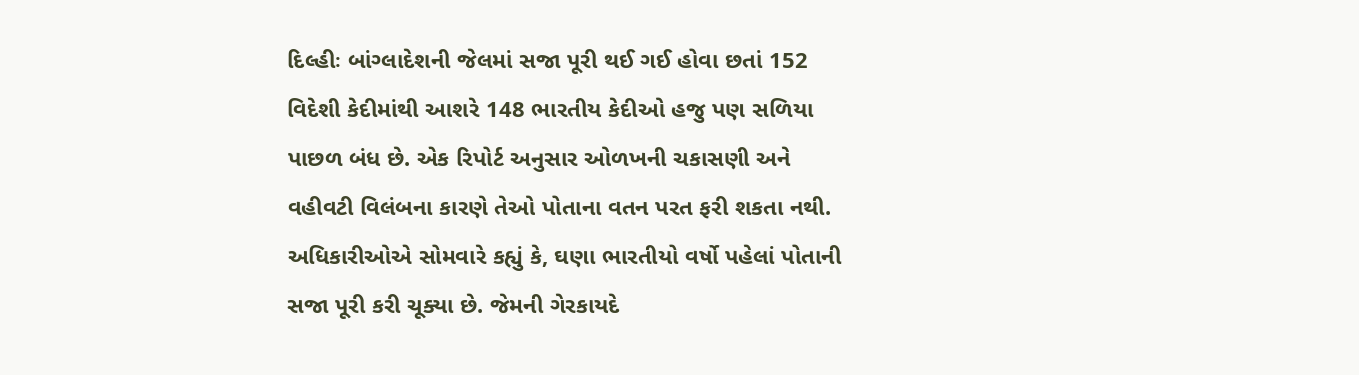દિલ્હીઃ બાંગ્લાદેશની જેલમાં સજા પૂરી થઈ ગઈ હોવા છતાં 152 વિદેશી કેદીમાંથી આશરે 148 ભારતીય કેદીઓ હજુ પણ સળિયા પાછળ બંધ છે. એક રિપોર્ટ અનુસાર ઓળખની ચકાસણી અને વહીવટી વિલંબના કારણે તેઓ પોતાના વતન પરત ફરી શકતા નથી. અધિકારીઓએ સોમવારે કહ્યું કે, ઘણા ભારતીયો વર્ષો પહેલાં પોતાની સજા પૂરી કરી ચૂક્યા છે. જેમની ગેરકાયદે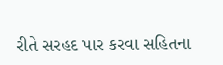રીતે સરહદ પાર કરવા સહિતના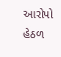આરોપો હેઠળ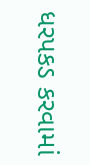ધરપકડ કરવામાં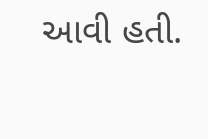આવી હતી.